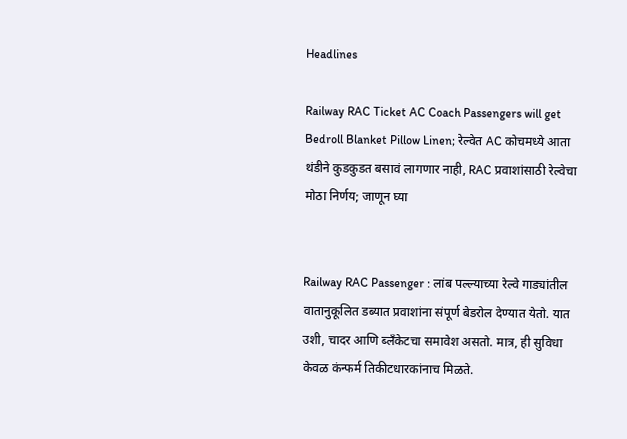Headlines

Railway RAC Ticket AC Coach Passengers will get Bedroll Blanket Pillow Linen; रेल्वेत AC कोचमध्ये आता थंडीने कुडकुडत बसावं लागणार नाही, RAC प्रवाशांसाठी रेल्वेचा मोठा निर्णय; जाणून घ्या


Railway RAC Passenger : लांब पल्ल्याच्या रेल्वे गाड्यांतील वातानुकूलित डब्यात प्रवाशांना संपूर्ण बेडरोल देण्यात येतो. यात उशी, चादर आणि ब्लँकेटचा समावेश असतो. मात्र, ही सुविधा केवळ कंन्फर्म तिकीटधारकांनाच मिळते.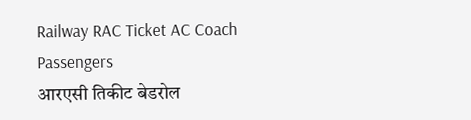Railway RAC Ticket AC Coach Passengers
आरएसी तिकीट बेडरोल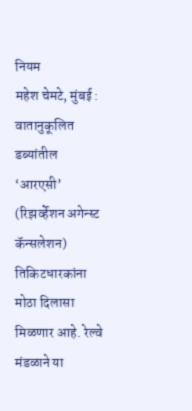नियम
महेश चेमटे, मुंबई : वातानुकूलित डब्यांतील ‘आरएसी’ (रिझर्व्हेशन अगेन्स्ट कॅन्सलेशन) तिकिटधारकांना मोठा दिलासा मिळणार आहे. रेल्वे मंडळाने या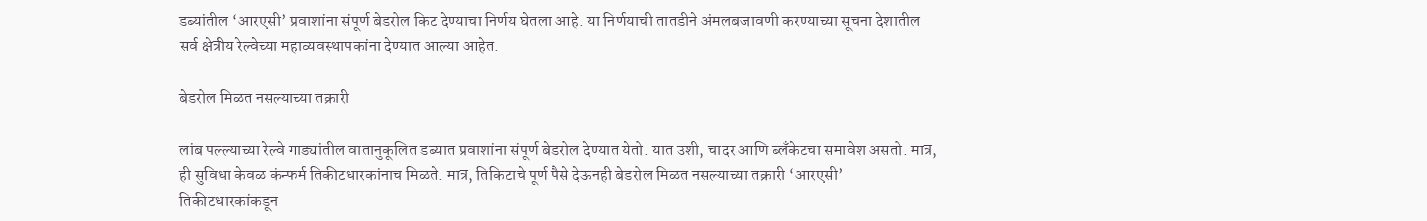डब्यांतील ‘आरएसी’ प्रवाशांना संपूर्ण बेडरोल किट देण्याचा निर्णय घेतला आहे. या निर्णयाची तातडीने अंमलबजावणी करण्याच्या सूचना देशातील सर्व क्षेत्रीय रेल्वेच्या महाव्यवस्थापकांना देण्यात आल्या आहेत.

बेडरोल मिळत नसल्याच्या तक्रारी

लांब पल्ल्याच्या रेल्वे गाड्यांतील वातानुकूलित डब्यात प्रवाशांना संपूर्ण बेडरोल देण्यात येतो. यात उशी, चादर आणि ब्लँकेटचा समावेश असतो. मात्र, ही सुविधा केवळ कंन्फर्म तिकीटधारकांनाच मिळते. मात्र, तिकिटाचे पूर्ण पैसे देऊनही बेडरोल मिळत नसल्याच्या तक्रारी ‘आरएसी’ तिकीटधारकांकडून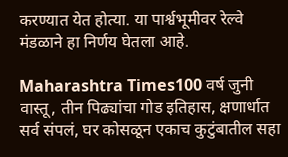करण्यात येत होत्या. या पार्श्वभूमीवर रेल्वे मंडळाने हा निर्णय घेतला आहे.

Maharashtra Times100 वर्ष जुनी वास्तू, तीन पिढ्यांचा गोड इतिहास, क्षणार्धात सर्व संपलं, घर कोसळून एकाच कुटुंबातील सहा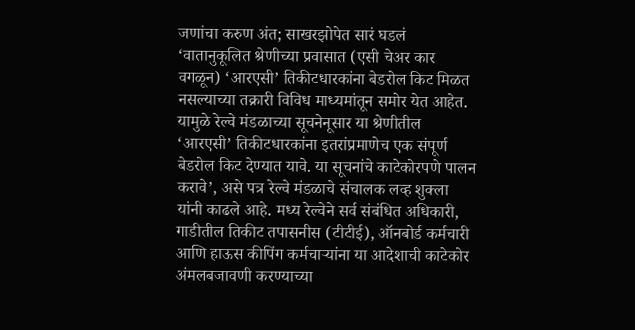जणांचा करुण अंत; साखरझोपेत सारं घडलं
‘वातानुकूलित श्रेणीच्या प्रवासात (एसी चेअर कार वगळून) ‘आरएसी’ तिकीटधारकांना बेडरोल किट मिळत नसल्याच्या तक्रारी विविध माध्यमांतून समोर येत आहेत. यामुळे रेल्वे मंडळाच्या सूचनेनूसार या श्रेणीतील ‘आरएसी’ तिकीटधारकांना इतरांप्रमाणेच एक संपूर्ण बेडरोल किट देण्यात यावे. या सूचनांचे काटेकोरपणे पालन करावे’, असे पत्र रेल्वे मंडळाचे संचालक लव्ह शुक्ला यांनी काढले आहे. मध्य रेल्वेने सर्व संबंधित अधिकारी, गाडीतील तिकीट तपासनीस (टीटीई), ऑनबोर्ड कर्मचारी आणि हाऊस कीपिंग कर्मचाऱ्यांना या आदेशाची काटेकोर अंमलबजावणी करण्याच्या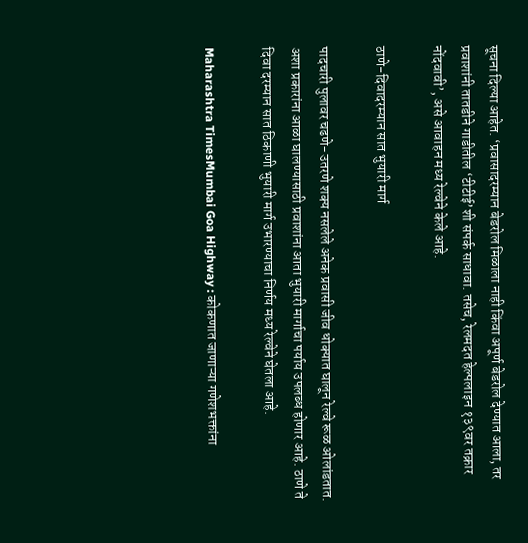सूचना दिल्या आहेत. ‘प्रवासादरम्यान बेडरोल मिळाला नाही किंवा अपूर्ण बेडरोल देण्यात आला, तर प्रवाशांनी तातडीने गाडीतील ‘टीटीई’शी संपर्क साधावा. तसेच, रेलमदत हेल्पलाइन १३९वर तक्रार नोंदवावी’, असे आवाहन मध्य रेल्वेने केले आहे.

ठाणे-दिवादरम्यान सात भुयारी मार्ग

पादचारी पुलावर चढणे-उतरणे शक्य नसलेले अनेक प्रवासी जीव धोक्यात घालून रेल्वे रूळ ओलांडतात. अशा प्रकारांना आळा घालण्यासाठी प्रवाशांना आता भुयारी मार्गाचा पर्याय उपलब्ध होणार आहे. ठाणे ते दिवा दरम्यान सात ठिकाणी भुयारी मार्ग उभारण्याचा निर्णय मध्य रेल्वेने घेतला आहे.

Maharashtra TimesMumbai Goa Highway : कोकणात जाणाऱ्या गणेशभक्तांना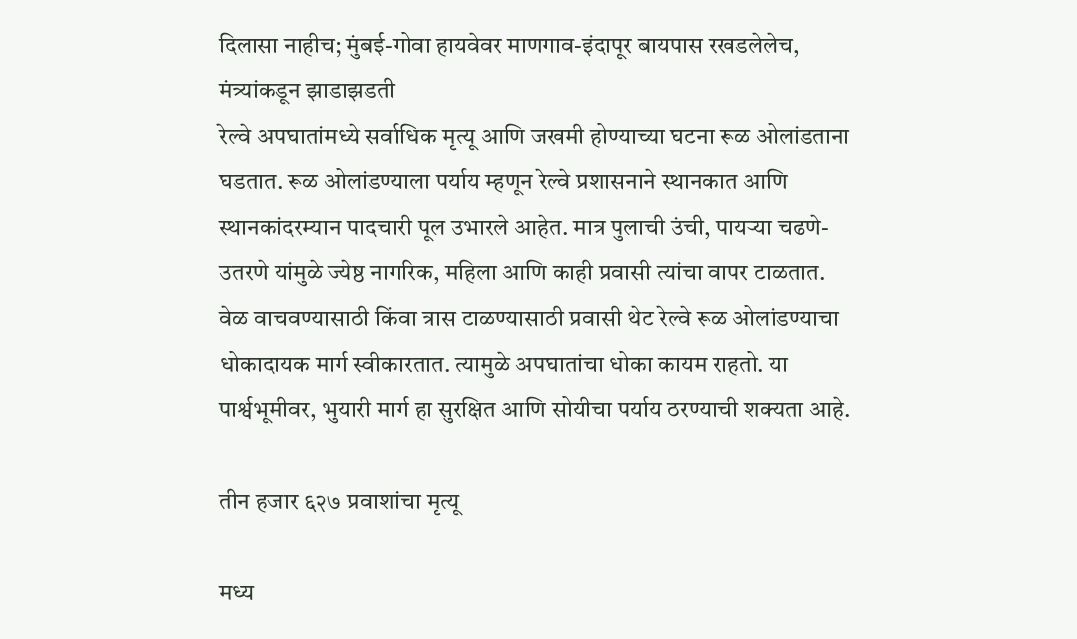दिलासा नाहीच; मुंबई-गोवा हायवेवर माणगाव-इंदापूर बायपास रखडलेलेच, मंत्र्यांकडून झाडाझडती
रेल्वे अपघातांमध्ये सर्वाधिक मृत्यू आणि जखमी होण्याच्या घटना रूळ ओलांडताना घडतात. रूळ ओलांडण्याला पर्याय म्हणून रेल्वे प्रशासनाने स्थानकात आणि स्थानकांदरम्यान पादचारी पूल उभारले आहेत. मात्र पुलाची उंची, पायऱ्या चढणे-उतरणे यांमुळे ज्येष्ठ नागरिक, महिला आणि काही प्रवासी त्यांचा वापर टाळतात. वेळ वाचवण्यासाठी किंवा त्रास टाळण्यासाठी प्रवासी थेट रेल्वे रूळ ओलांडण्याचा धोकादायक मार्ग स्वीकारतात. त्यामुळे अपघातांचा धोका कायम राहतो. या पार्श्वभूमीवर, भुयारी मार्ग हा सुरक्षित आणि सोयीचा पर्याय ठरण्याची शक्यता आहे.

तीन हजार ६२७ प्रवाशांचा मृत्यू

मध्य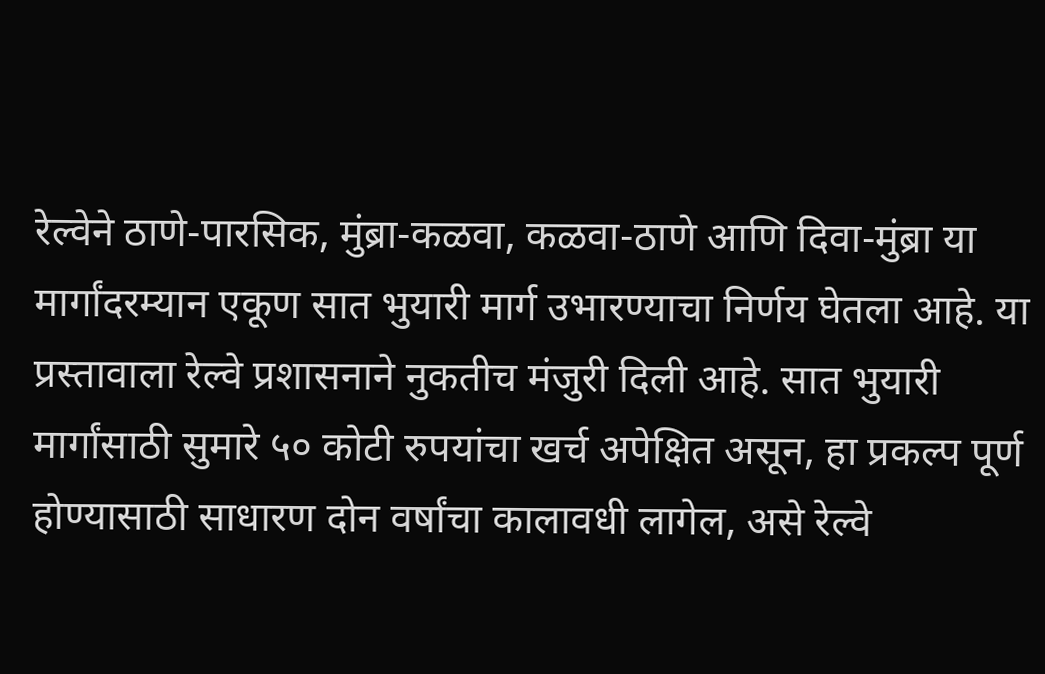रेल्वेने ठाणे-पारसिक, मुंब्रा-कळवा, कळवा-ठाणे आणि दिवा-मुंब्रा या मार्गांदरम्यान एकूण सात भुयारी मार्ग उभारण्याचा निर्णय घेतला आहे. या प्रस्तावाला रेल्वे प्रशासनाने नुकतीच मंजुरी दिली आहे. सात भुयारी मार्गांसाठी सुमारे ५० कोटी रुपयांचा खर्च अपेक्षित असून, हा प्रकल्प पूर्ण होण्यासाठी साधारण दोन वर्षांचा कालावधी लागेल, असे रेल्वे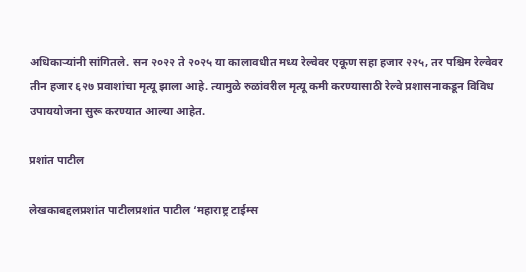अधिकाऱ्यांनी सांगितले. सन २०२२ ते २०२५ या कालावधीत मध्य रेल्वेवर एकूण सहा हजार २२५, तर पश्चिम रेल्वेवर तीन हजार ६२७ प्रवाशांचा मृत्यू झाला आहे. त्यामुळे रुळांवरील मृत्यू कमी करण्यासाठी रेल्वे प्रशासनाकडून विविध उपाययोजना सुरू करण्यात आल्या आहेत.

प्रशांत पाटील

लेखकाबद्दलप्रशांत पाटीलप्रशांत पाटील ‘महाराष्ट्र टाईम्स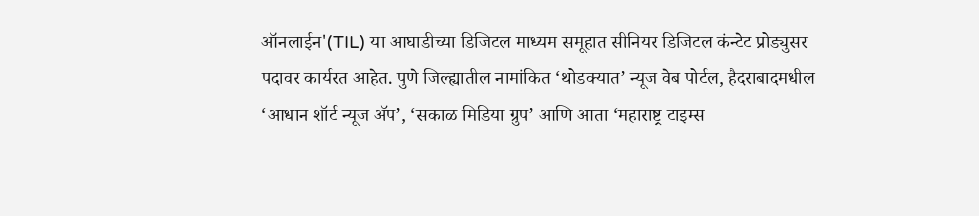ऑनलाईन'(TIL) या आघाडीच्या डिजिटल माध्यम समूहात सीनियर डिजिटल कंन्टेट प्रोड्युसर पदावर कार्यरत आहेत. पुणे जिल्ह्यातील नामांकित ‘थोडक्यात’ न्यूज वेब पोर्टल, हैदराबादमधील ‘आधान शॉर्ट न्यूज ॲप’, ‘सकाळ मिडिया ग्रुप’ आणि आता ‘महाराष्ट्र टाइम्स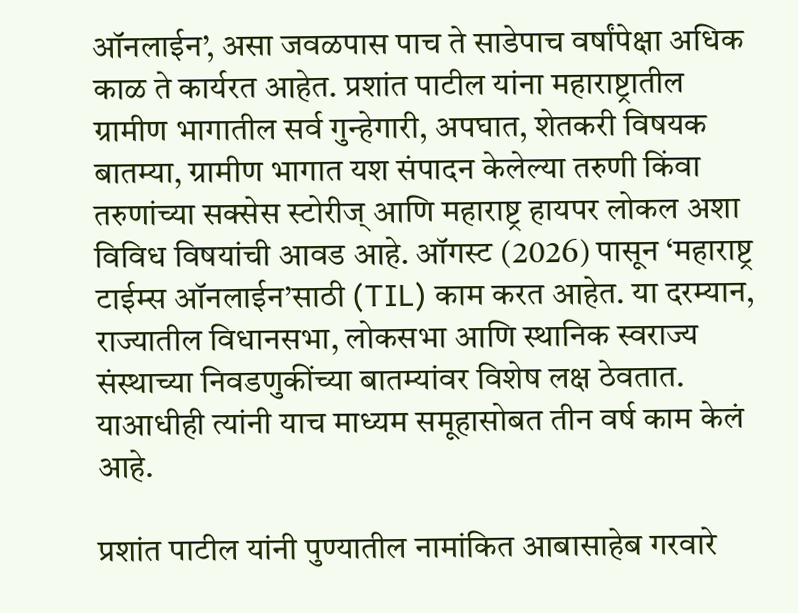ऑनलाईन’, असा जवळपास पाच ते साडेपाच वर्षांपेक्षा अधिक काळ ते कार्यरत आहेत. प्रशांत पाटील यांना महाराष्ट्रातील ग्रामीण भागातील सर्व गुन्हेगारी, अपघात, शेतकरी विषयक बातम्या, ग्रामीण भागात यश संपादन केलेल्या तरुणी किंवा तरुणांच्या सक्सेस स्टोरीज् आणि महाराष्ट्र हायपर लोकल अशा विविध विषयांची आवड आहे. ऑगस्ट (2026) पासून ‘महाराष्ट्र टाईम्स ऑनलाईन’साठी (TIL) काम करत आहेत. या दरम्यान, राज्यातील विधानसभा, लोकसभा आणि स्थानिक स्वराज्य संस्थाच्या निवडणुकींच्या बातम्यांवर विशेष लक्ष ठेवतात. याआधीही त्यांनी याच माध्यम समूहासोबत तीन वर्ष काम केलं आहे.

प्रशांत पाटील यांनी पुण्यातील नामांकित आबासाहेब गरवारे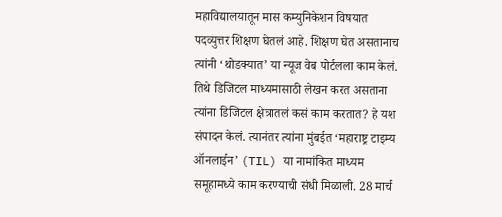महाविद्यालयातून मास कम्युनिकेशन विषयात पदव्युत्तर शिक्षण घेतलं आहे. शिक्षण घेत असतानाच त्यांनी ‘थोडक्यात’ या न्यूज वेब पोर्टलला काम केलं. तिथे डिजिटल माध्यमासाठी लेखन करत असताना त्यांना डिजिटल क्षेत्रातलं कसं काम करतात? हे यश संपादन केलं. त्यानंतर त्यांना मुंबईत ‘महाराष्ट्र टाइम्य ऑनलाईन’ (TIL) या नामांकित माध्यम समूहामध्ये काम करण्याची संधी मिळाली. 28 मार्च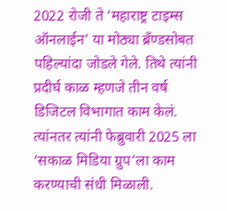2022 रोजी ते ‘महाराष्ट्र टाइम्स ऑनलाईन’ या मोठ्या ब्रँण्डसोबत पहिल्यांदा जोडले गेले. तिथे त्यांनी प्रदीर्घ काळ म्हणजे तीन वर्ष डिजिटल विभागात काम केलं. त्यांनतर त्यांनी फेब्रुवारी 2025 ला ‘सकाळ मिडिया ग्रुप’ला काम करण्याची संधी मिळाली.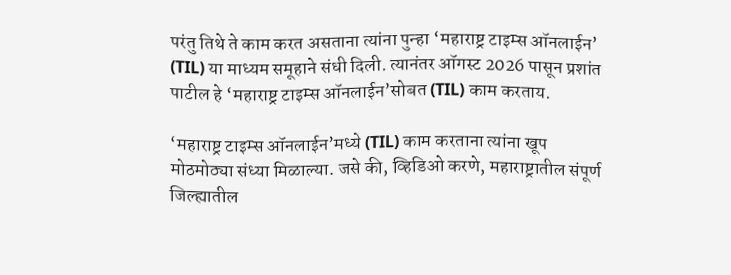परंतु तिथे ते काम करत असताना त्यांना पुन्हा ‘महाराष्ट्र टाइम्स ऑनलाईन’ (TIL) या माध्यम समूहाने संधी दिली. त्यानंतर ऑगस्ट 2026 पासून प्रशांत पाटील हे ‘महाराष्ट्र टाइम्स ऑनलाईन’सोबत (TIL) काम करताय.

‘महाराष्ट्र टाइम्स ऑनलाईन’मध्ये (TIL) काम करताना त्यांना खूप मोठमोठ्या संध्या मिळाल्या. जसे की, व्हिडिओ करणे, महाराष्ट्रातील संपूर्ण जिल्ह्यातील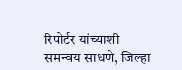रिपोर्टर यांच्याशी समन्वय साधणे, जिल्हा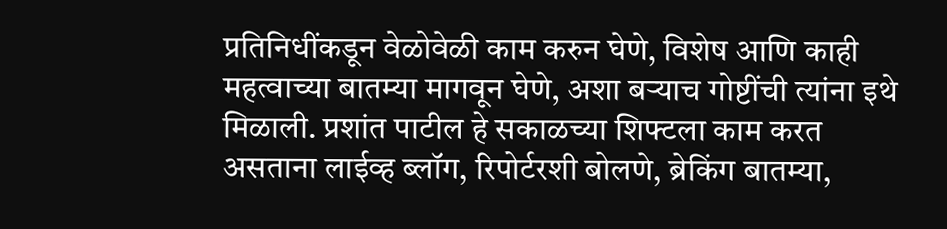प्रतिनिधींकडून वेळोवेळी काम करुन घेणे, विशेष आणि काही महत्वाच्या बातम्या मागवून घेणे, अशा बऱ्याच गोष्टींची त्यांना इथे मिळाली. प्रशांत पाटील हे सकाळच्या शिफ्टला काम करत असताना लाईव्ह ब्लॉग, रिपोर्टरशी बोलणे, ब्रेकिंग बातम्या,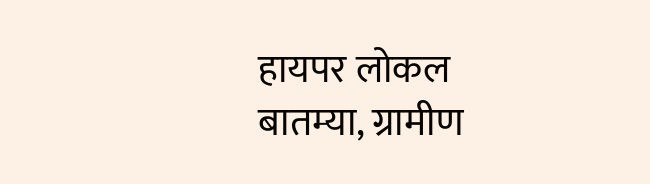हायपर लोकल बातम्या, ग्रामीण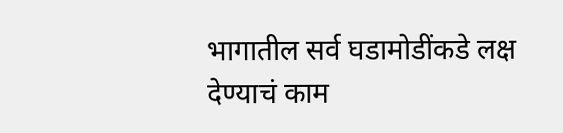भागातील सर्व घडामोडींकडे लक्ष देण्याचं काम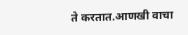ते करतात.आणखी वाचा